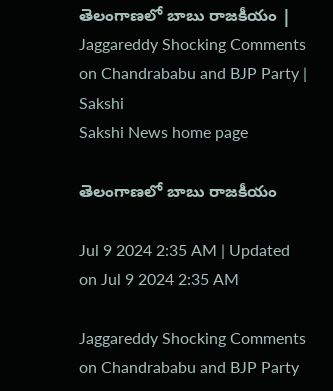తెలంగాణలో బాబు రాజకీయం | Jaggareddy Shocking Comments on Chandrababu and BJP Party | Sakshi
Sakshi News home page

తెలంగాణలో బాబు రాజకీయం

Jul 9 2024 2:35 AM | Updated on Jul 9 2024 2:35 AM

Jaggareddy Shocking Comments on Chandrababu and BJP Party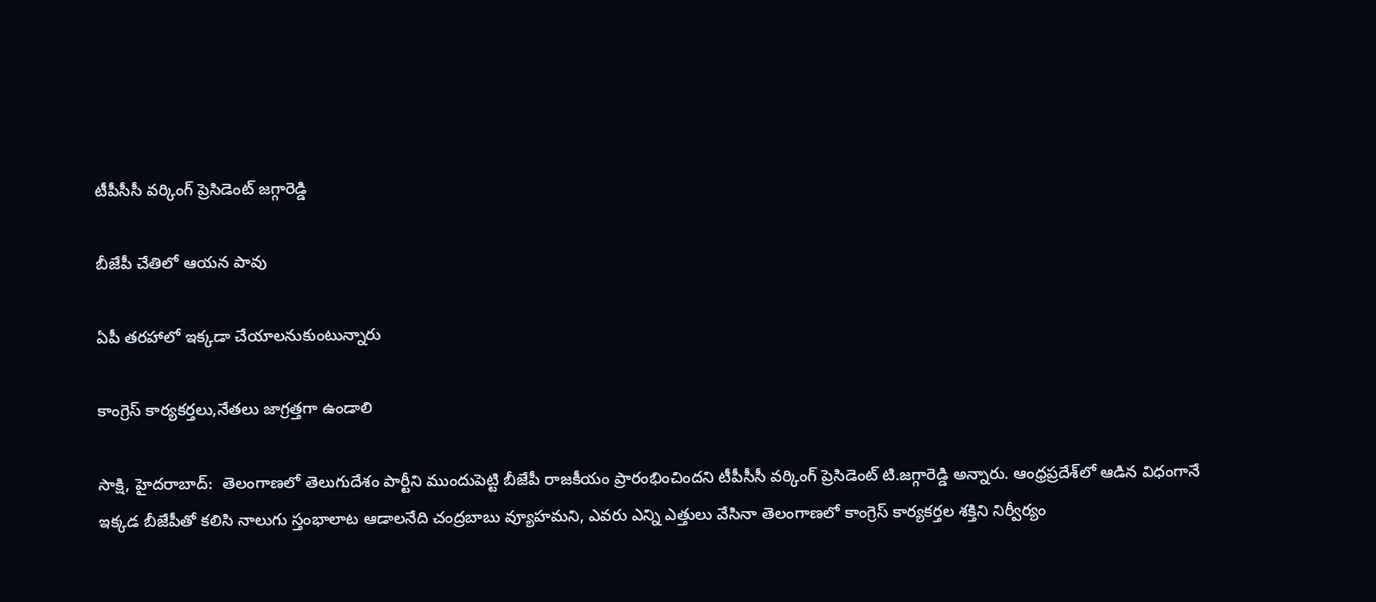టీపీసీసీ వర్కింగ్‌ ప్రెసిడెంట్‌ జగ్గారెడ్డి

బీజేపీ చేతిలో ఆయన పావు

ఏపీ తరహాలో ఇక్కడా చేయాలనుకుంటున్నారు

కాంగ్రెస్‌ కార్యకర్తలు,నేతలు జాగ్రత్తగా ఉండాలి

సాక్షి, హైదరాబాద్‌:  తెలంగాణలో తెలుగుదేశం పార్టీని ముందుపెట్టి బీజేపీ రాజకీయం ప్రారంభించిందని టీపీసీసీ వర్కింగ్‌ ప్రెసిడెంట్‌ టి.జగ్గారెడ్డి అన్నారు. ఆంధ్రప్రదేశ్‌లో ఆడిన విధంగానే ఇక్కడ బీజేపీతో కలిసి నాలుగు స్తంభాలాట ఆడాలనేది చంద్రబాబు వ్యూహమని, ఎవరు ఎన్ని ఎత్తులు వేసినా తెలంగాణలో కాంగ్రెస్‌ కార్యకర్తల శక్తిని నిర్వీర్యం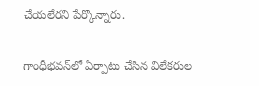చేయలేరని పేర్కొన్నారు.

గాంధీభవన్‌లో ఏర్పాటు చేసిన విలేకరుల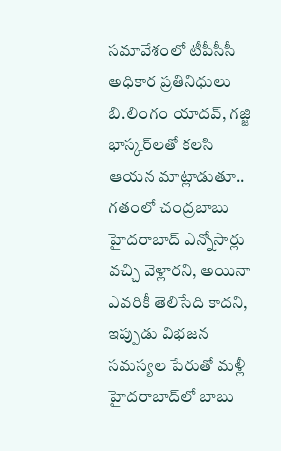సమావేశంలో టీపీసీసీ అధికార ప్రతినిధులు బి.లింగం యాదవ్, గజ్జి భాస్కర్‌లతో కలసి ఆయన మాట్లాడుతూ.. గతంలో చంద్రబాబు హైదరాబాద్‌ ఎన్నోసార్లు వచ్చి వెళ్లారని, అయినా ఎవరికీ తెలిసేది కాదని, ఇప్పుడు విభజన సమస్యల పేరుతో మళ్లీ హైదరాబాద్‌లో బాబు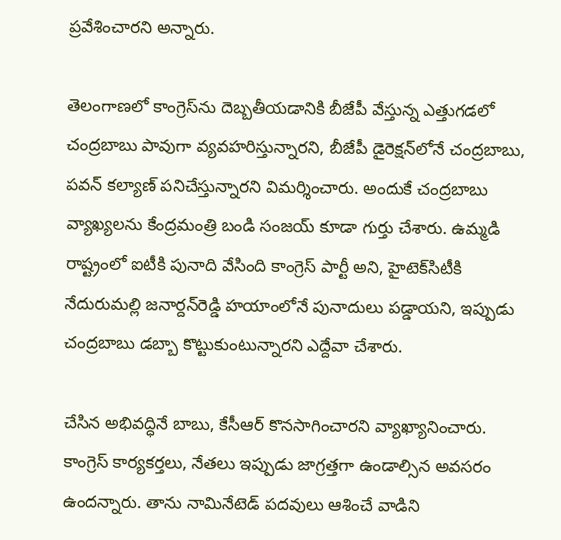ప్రవేశించారని అన్నారు.

తెలంగాణలో కాంగ్రెస్‌ను దెబ్బతీయడానికి బీజేపీ వేస్తున్న ఎత్తుగడలో చంద్రబాబు పావుగా వ్యవహరిస్తున్నారని, బీజేపీ డైరెక్షన్‌లోనే చంద్రబాబు, పవన్‌ కల్యాణ్‌ పనిచేస్తున్నారని విమర్శించారు. అందుకే చంద్రబాబు వ్యాఖ్యలను కేంద్రమంత్రి బండి సంజయ్‌ కూడా గుర్తు చేశారు. ఉమ్మడి రాష్ట్రంలో ఐటీకి పునాది వేసింది కాంగ్రెస్‌ పార్టీ అని, హైటెక్‌సిటీకి నేదురుమల్లి జనార్దన్‌రెడ్డి హయాంలోనే పునాదులు పడ్డాయని, ఇప్పుడు చంద్రబాబు డబ్బా కొట్టుకుంటున్నారని ఎద్దేవా చేశారు.

చేసిన అభివద్ధినే బాబు, కేసీఆర్‌ కొనసాగించారని వ్యాఖ్యానించారు. కాంగ్రెస్‌ కార్యకర్తలు, నేతలు ఇప్పుడు జాగ్రత్తగా ఉండాల్సిన అవసరం ఉందన్నారు. తాను నామినేటెడ్‌ పదవులు ఆశించే వాడిని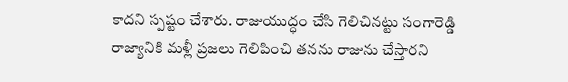కాదని స్పష్టం చేశారు. రాజుయుద్ధం చేసి గెలిచినట్టు సంగారెడ్డి రాజ్యానికి మళ్లీ ప్రజలు గెలిపించి తనను రాజును చేస్తారని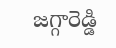జగ్గారెడ్డి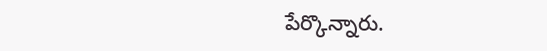పేర్కొన్నారు.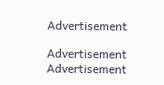Advertisement

Advertisement
Advertisement